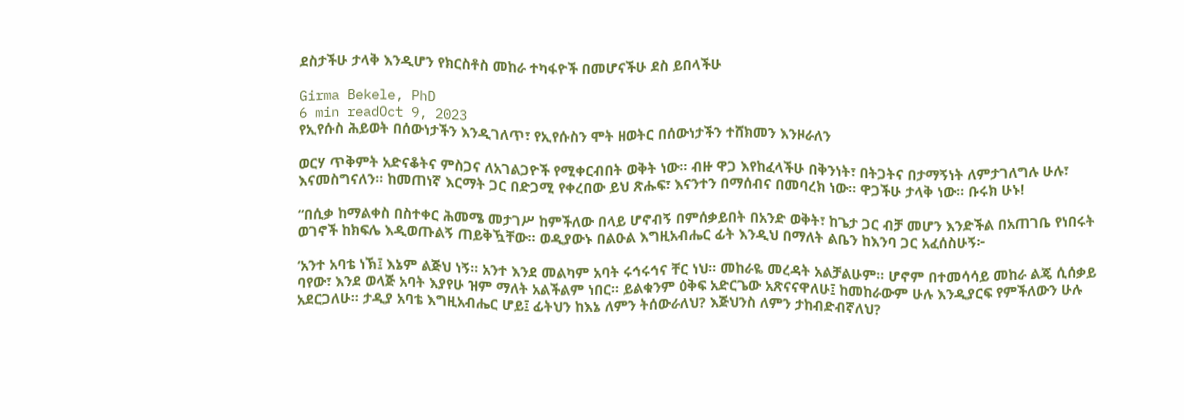ደስታችሁ ታላቅ እንዲሆን የክርስቶስ መከራ ተካፋዮች በመሆናችሁ ደስ ይበላችሁ

Girma Bekele, PhD
6 min readOct 9, 2023
የኢየሱስ ሕይወት በሰውነታችን እንዲገለጥ፣ የኢየሱስን ሞት ዘወትር በሰውነታችን ተሸክመን እንዞራለን

ወርሃ ጥቅምት አድናቆትና ምስጋና ለአገልጋዮች የሚቀርብበት ወቅት ነው። ብዙ ዋጋ እየከፈላችሁ በቅንነት፣ በትጋትና በታማኝነት ለምታገለግሉ ሁሉ፣ እናመስግናለን። ከመጠነኛ እርማት ጋር በድጋሚ የቀረበው ይህ ጽሑፍ፣ እናንተን በማሰብና በመባረክ ነው። ዋጋችሁ ታላቅ ነው። ቡሩክ ሁኑ!

“በሲቃ ከማልቀስ በስተቀር ሕመሜ መታገሥ ከምችለው በላይ ሆኖብኝ በምሰቃይበት በአንድ ወቅት፣ ከጌታ ጋር ብቻ መሆን እንድችል በአጠገቤ የነበሩት ወገኖች ከክፍሌ እዲወጡልኝ ጠይቅዃቸው። ወዲያውኑ በልዑል እግዚአብሔር ፊት እንዲህ በማለት ልቤን ከእንባ ጋር አፈሰስሁኝ፦

‘አንተ አባቴ ነኽ፤ እኔም ልጅህ ነኝ። አንተ እንደ መልካም አባት ሩኅሩኅና ቸር ነህ። መከራዬ መረዳት አልቻልሁም። ሆኖም በተመሳሳይ መከራ ልጄ ሲሰቃይ ባየው፣ እንደ ወላጅ አባት እያየሁ ዝም ማለት አልችልም ነበር። ይልቁንም ዕቅፍ አድርጌው አጽናናዋለሁ፤ ከመከራውም ሁሉ እንዲያርፍ የምችለውን ሁሉ አደርጋለሁ። ታዲያ አባቴ እግዚአብሔር ሆይ፤ ፊትህን ከእኔ ለምን ትሰውራለህ? እጅህንስ ለምን ታከብድብኛለህ?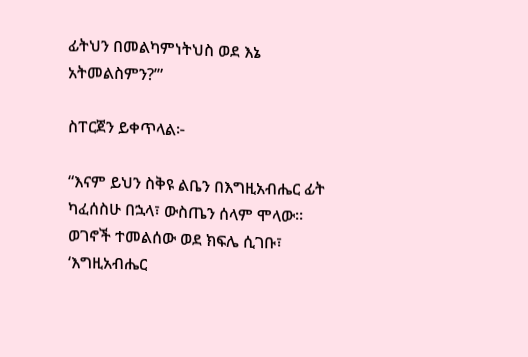ፊትህን በመልካምነትህስ ወደ እኔ አትመልስምን?’”

ስፐርጀን ይቀጥላል፦

“እናም ይህን ስቅዩ ልቤን በእግዚአብሔር ፊት ካፈሰስሁ በኋላ፣ ውስጤን ሰላም ሞላው። ወገኖች ተመልሰው ወደ ክፍሌ ሲገቡ፣ ‘እግዚአብሔር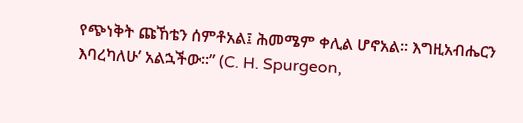የጭነቅት ጩኸቴን ሰምቶአል፤ ሕመሜም ቀሊል ሆኖአል። እግዚአብሔርን እባረካለሁ’ አልኋችው።” (C. H. Spurgeon,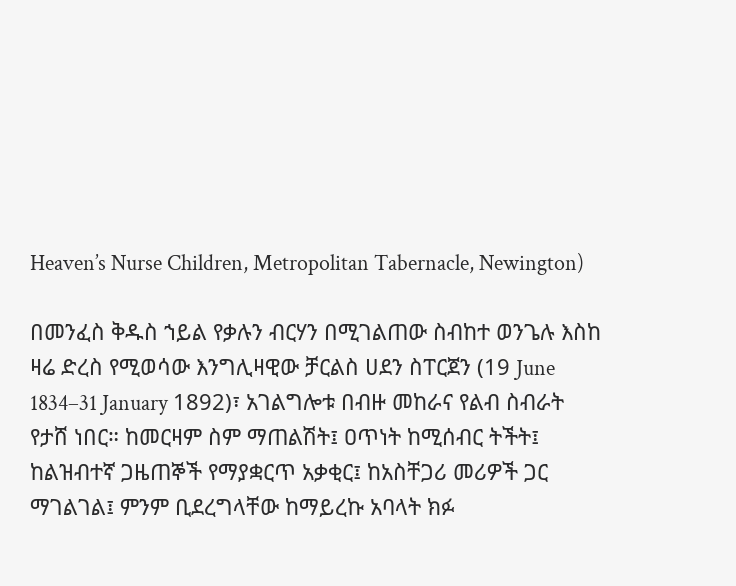Heaven’s Nurse Children, Metropolitan Tabernacle, Newington)

በመንፈስ ቅዱስ ኀይል የቃሉን ብርሃን በሚገልጠው ስብከተ ወንጌሉ እስከ ዛሬ ድረስ የሚወሳው እንግሊዛዊው ቻርልስ ሀደን ስፐርጀን (19 June 1834–31 January 1892)፣ አገልግሎቱ በብዙ መከራና የልብ ስብራት የታሸ ነበር። ከመርዛም ስም ማጠልሽት፤ ዐጥነት ከሚሰብር ትችት፤ ከልዝብተኛ ጋዜጠኞች የማያቋርጥ አቃቂር፤ ከአስቸጋሪ መሪዎች ጋር ማገልገል፤ ምንም ቢደረግላቸው ከማይረኩ አባላት ክፉ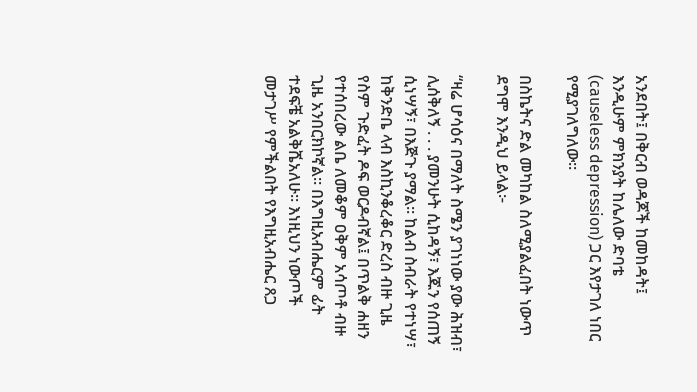አንደበት፤ በቅርብ ወዳጆች ከመከዳት፤ እንዲሁም ምክንያት ከሌለው ድባቴ (causeless depression) ጋር እየታገለ ነበር የሚያገለግለው።

በስኬትና ድል መካከል ስለሚያልፈበት ነውጥ ደግሞ እንዲህ ይላል፦

“ዛሬ ሆሳዕና በማለት ስሜን ያገነነው ያው ሕዝብ፣ ሊሰቅለኝ . . . ያመንሁት ሲከዳኝ፣ እጁን የሰጠኝ ሲነሣኝ፣ በእጅጉ ያማል። ከልብ ስብራት የተነሣ፣ ከቅንድቤ ላብ እስኪንቆረቆር ድረስ ብዙ ጊዜ የስም ጉድፈት ዶፍ ወርዶብኛል፤ በጥልቅ ሐዘን የተሰበረው ልቤ ለመቆም ዐቅም አሳጦቶ ብዙ ጊዜ አንበርክኮኛል። በእግዚአብሔርም ፊት ተደፍቼ አልቅሼአለሁ። እነዚህን ነውጦች መታገሥ የምችልበት የእግዚአብሔር ጸጋ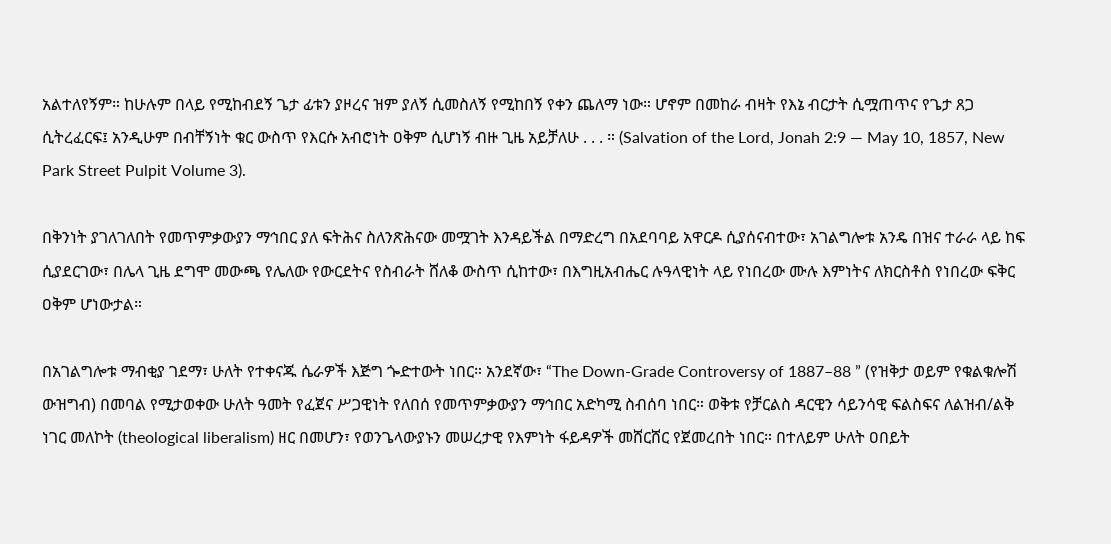አልተለየኝም። ከሁሉም በላይ የሚከብደኝ ጌታ ፊቱን ያዞረና ዝም ያለኝ ሲመስለኝ የሚከበኝ የቀን ጨለማ ነው። ሆኖም በመከራ ብዛት የእኔ ብርታት ሲሟጠጥና የጌታ ጸጋ ሲትረፈርፍ፤ አንዲሁም በብቸኝነት ቁር ውስጥ የእርሱ አብሮነት ዐቅም ሲሆነኝ ብዙ ጊዜ አይቻለሁ . . . ። (Salvation of the Lord, Jonah 2:9 — May 10, 1857, New Park Street Pulpit Volume 3).

በቅንነት ያገለገለበት የመጥምቃውያን ማኅበር ያለ ፍትሕና ስለንጽሕናው መሟገት እንዳይችል በማድረግ በአደባባይ አዋርዶ ሲያሰናብተው፣ አገልግሎቱ አንዴ በዝና ተራራ ላይ ከፍ ሲያደርገው፣ በሌላ ጊዜ ደግሞ መውጫ የሌለው የውርደትና የስብራት ሸለቆ ውስጥ ሲከተው፣ በእግዚአብሔር ሉዓላዊነት ላይ የነበረው ሙሉ እምነትና ለክርስቶስ የነበረው ፍቅር ዐቅም ሆነውታል።

በአገልግሎቱ ማብቂያ ገደማ፣ ሁለት የተቀናጁ ሴራዎች እጅግ ጐድተውት ነበር። አንደኛው፣ “The Down-Grade Controversy of 1887–88 ” (የዝቅታ ወይም የቁልቁሎሽ ውዝግብ) በመባል የሚታወቀው ሁለት ዓመት የፈጀና ሥጋዊነት የለበሰ የመጥምቃውያን ማኅበር አድካሚ ስብሰባ ነበር። ወቅቱ የቻርልስ ዳርዊን ሳይንሳዊ ፍልስፍና ለልዝብ/ልቅ ነገር መለኮት (theological liberalism) ዘር በመሆን፣ የወንጌላውያኑን መሠረታዊ የእምነት ፋይዳዎች መሸርሸር የጀመረበት ነበር። በተለይም ሁለት ዐበይት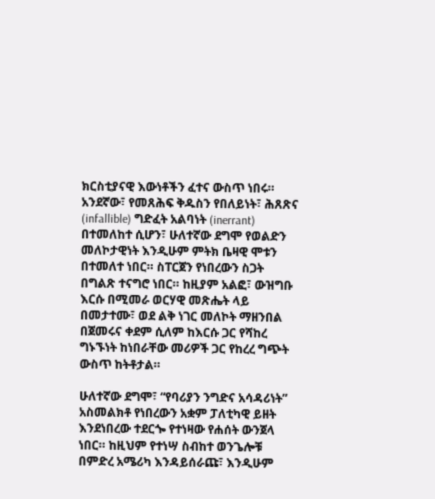ክርስቲያናዊ እውነቶችን ፈተና ውስጥ ነበሩ። አንደኛው፣ የመጸሕፍ ቅዱስን የበለይነት፣ ሕጸጽና (infallible) ግድፈት አልባነት (inerrant) በተመለከተ ሲሆን፣ ሁለተኛው ደግሞ የወልድን መለኮታዊነት እንዲሁም ምትክ ቤዛዊ ሞቱን በተመለተ ነበር። ስፐርጀን የነበረውን ስጋት በግልጽ ተናግሮ ነበር። ከዚያም አልፎ፣ ውዝግቡ እርሱ በሚመራ ወርሃዊ መጽሔት ላይ በመታተሙ፣ ወደ ልቅ ነገር መለኮት ማዘንበል በጀመሩና ቀደም ሲለም ከእርሱ ጋር የሻከረ ግኑኙነት ከነበራቸው መሪዎች ጋር የከረረ ግጭት ውስጥ ከትቶታል።

ሁለተኛው ደግሞ፣ “የባሪያን ንግድና አሳዳሪነት” አስመልክቶ የነበረውን አቋም ፓለቲካዊ ይዘት እንደነበረው ተደርጐ የተነዛው የሐሰት ውንጀላ ነበር። ከዚህም የተነሣ ስብከተ ወንጌሎቹ በምድረ አሜሪካ እንዳይሰራጩ፣ እንዲሁም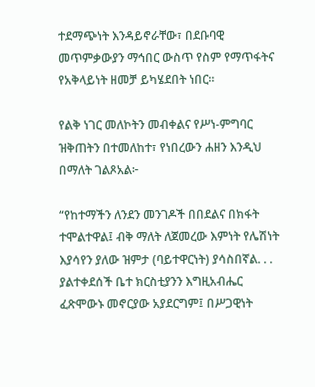ተደማጭነት እንዳይኖራቸው፣ በደቡባዊ መጥምቃውያን ማኅበር ውስጥ የስም የማጥፋትና የአቅላይነት ዘመቻ ይካሄደበት ነበር።

የልቅ ነገር መለኮትን መብቀልና የሥነ-ምግባር ዝቅጠትን በተመለከተ፣ የነበረውን ሐዘን እንዲህ በማለት ገልጾአል፦

“የከተማችን ለንደን መንገዶች በበደልና በክፋት ተሞልተዋል፤ ብቅ ማለት ለጀመረው እምነት የሌሽነት እያሳየን ያለው ዝምታ (ባይተዋርነት) ያሳስበኛል. . . ያልተቀደሰች ቤተ ክርስቲያንን እግዚአብሔር ፈጽሞውኑ መኖርያው አያደርግም፤ በሥጋዊነት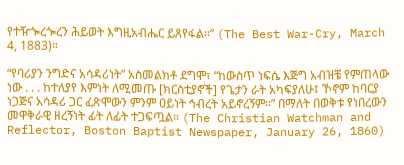የተዥጐረጐረን ሕይወት እግዚአብሔር ይጸየፋል።” (The Best War-Cry, March 4, 1883)።

“የባሪያን ንግድና አሳዳሪነት” አስመልክቶ ደግሞ፣ “ከውስጥ ነፍሴ እጅግ አብዝቼ የምጠላው ነው . . . ከተለያየ እምነት ለሚመጡ [ክርስቲያኖች] የጌታን ራት አካፍያለሁ፤ ኾኖም ከባርያ ነጋጅና አሳዳሪ ጋር ፈጽሞውን ምንም ዐይነት ኅብረት አይኖረኝም።” በማለት በወቅቱ የነበረውን መዋቅራዊ ዘረኝነት ፊት ለፊት ተጋፍጧል። (The Christian Watchman and Reflector, Boston Baptist Newspaper, January 26, 1860)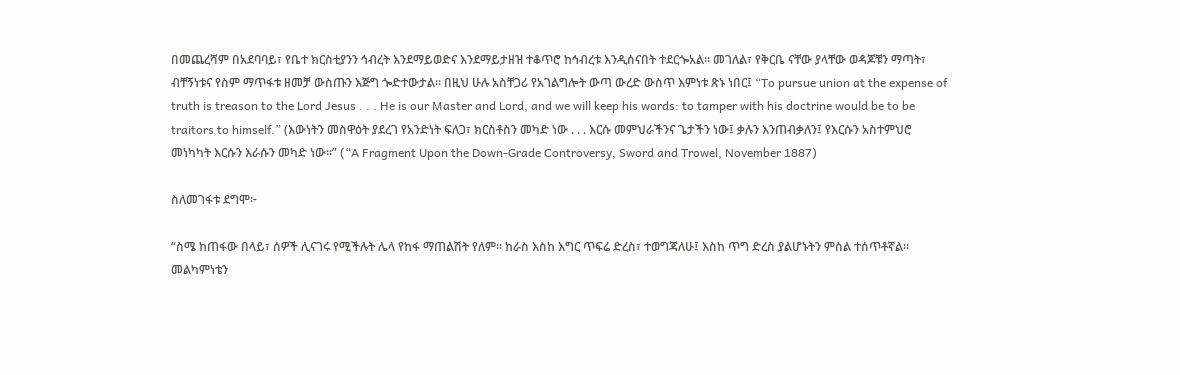በመጨረሻም በአደባባይ፣ የቤተ ክርስቲያንን ኅብረት እንደማይወድና እንደማይታዘዝ ተቆጥሮ ከኅብረቱ እንዲሰናበት ተደርጐአል። መገለል፣ የቅርቤ ናቸው ያላቸው ወዳጆቹን ማጣት፣ ብቸኝነቱና የስም ማጥፋቱ ዘመቻ ውስጡን እጅግ ጐድተውታል። በዚህ ሁሉ አስቸጋሪ የአገልግሎት ውጣ ውረድ ውስጥ እምነቱ ጽኑ ነበር፤ “To pursue union at the expense of truth is treason to the Lord Jesus . . . He is our Master and Lord, and we will keep his words: to tamper with his doctrine would be to be traitors to himself.” (እውነትን መስዋዕት ያደረገ የአንድነት ፍለጋ፣ ክርስቶስን መካድ ነው . . . እርሱ መምህራችንና ጌታችን ነው፤ ቃሉን እንጠብቃለን፤ የእርሱን አስተምህሮ መነካካት እርሱን እራሱን መካድ ነው።” (“A Fragment Upon the Down-Grade Controversy, Sword and Trowel, November 1887)

ስለመገፋቱ ደግሞ፦

“ስሜ ከጠፋው በላይ፣ ሰዎች ሊናገሩ የሚችሉት ሌላ የከፋ ማጠልሽት የለም። ከራስ እስከ እግር ጥፍሬ ድረስ፣ ተወግጃለሁ፤ እስከ ጥግ ድረስ ያልሆኑትን ምስል ተሰጥቶኛል። መልካምነቴን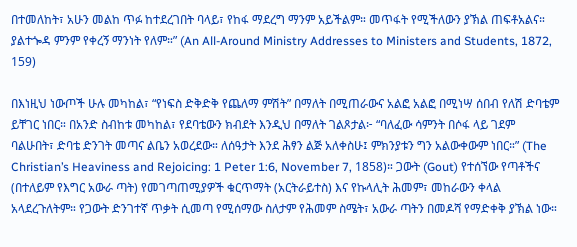በተመለከት፣ አሁን መልከ ጥፉ ከተደረገበት ባላይ፣ የከፋ ማደረግ ማንም አይችልም። መጥፋት የሚችለውን ያኽል ጠፍቶአልና። ያልተጐዳ ምንም የቀረኝ ማንነት የለም።” (An All-Around Ministry Addresses to Ministers and Students, 1872, 159)

በእነዚህ ነውጦች ሁሉ መካከል፣ “የነፍስ ድቅድቅ የጨለማ ምሽት” በማለት በሚጠራውና አልፎ አልፎ በሚነሣ ሰበብ የለሽ ድባቴም ይቸገር ነበር። በአንድ ስብከቱ መካከል፣ የደባቴውን ክብደት እንዲህ በማለት ገልጾታል፦ “ባለፈው ሳምንት በሶፋ ላይ ገደም ባልሁበት፣ ድባቴ ድንገት መጣና ልቤን አወረደው። ለሰዓታት እንደ ሕፃን ልጅ አለቀስሁ፤ ምክንያቱን ግን አልውቀውም ነበር።” (The Christian’s Heaviness and Rejoicing: 1 Peter 1:6, November 7, 1858)። ጋውት (Gout) የተሰኘው የጣቶችና (በተለይም የእግር አውራ ጣት) የመገጣጠሚያዎች ቁርጥማት (አርትራይተስ) እና የኩላሊት ሕመም፣ መከራውን ቀላል አላደረጉለትም። የጋውት ድንገተኛ ጥቃት ሲመጣ የሚሰማው ስለታም የሕመም ስሜት፣ አውራ ጣትን በመዶሻ የማድቀቅ ያኽል ነው።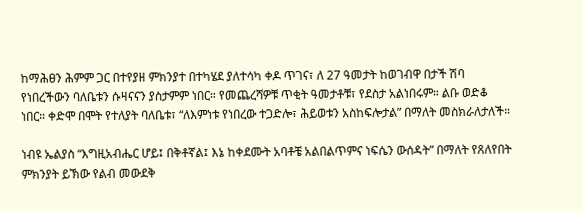ከማሕፀን ሕምም ጋር በተየያዘ ምክንያተ በተካሄደ ያለተሳካ ቀዶ ጥገና፣ ለ 27 ዓመታት ከወገብዋ በታች ሽባ የነበረችውን ባለቤቱን ሱዛናናን ያስታምም ነበር። የመጨረሻዎቹ ጥቂት ዓመታቶቹ፣ የደስታ አልነበሩም። ልቡ ወድቆ ነበር። ቀድሞ በሞት የተለያት ባለቤቱ፣ “ለእምነቱ የነበረው ተጋድሎ፣ ሕይወቱን አስከፍሎታል” በማለት መስክራለታለች።

ነብዩ ኤልያስ “እግዚአብሔር ሆይ፤ በቅቶኛል፤ እኔ ከቀደሙት አባቶቼ አልበልጥምና ነፍሴን ውሰዳት” በማለት የጸለየበት ምክንያት ይኽው የልብ መውደቅ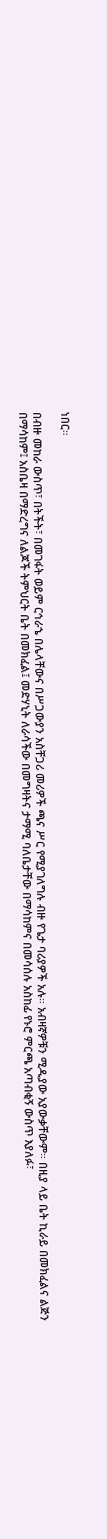ነበር።

በብዙ መከራ ውስጥ፣ በትችት፣ በመገፋት ወይም ርኅራኄ በሌላቸውና በሥጋውያን አስቸጋሪ መሪዎች ጫና ሥር የሚያገለግሉ ብዙ የጌታ ባሪያዎች አሉ። አብዛኛዎቹን ሚዲያው አያውቃቸውም። በዚያ ላይ ቤት ኪራይ በመክፈልና ልጅን በማሳከም፤ አስቤዛ በማድረግና ለልጆች ትምህርት ቤት በመክፈል፤ መድሃኒት ለራሳችው በመግዛትና ታማሚ ባለቤታቸው በማሳከምና በመሳሰሉ አስከፊ የኑሮ ምርጫ አጣብቂኝ ውስጥ እያለፉ፣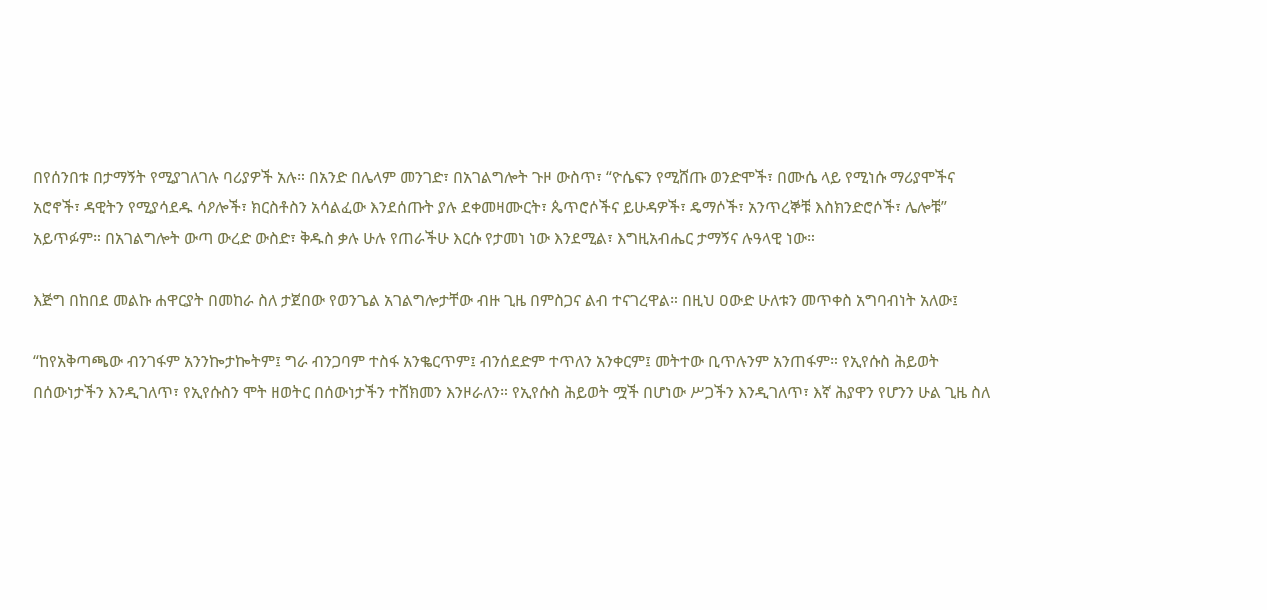በየሰንበቱ በታማኝት የሚያገለገሉ ባሪያዎች አሉ። በአንድ በሌላም መንገድ፣ በአገልግሎት ጉዞ ውስጥ፣ “ዮሴፍን የሚሸጡ ወንድሞች፣ በሙሴ ላይ የሚነሱ ማሪያሞችና አሮኖች፣ ዳዊትን የሚያሳደዱ ሳዖሎች፣ ክርስቶስን አሳልፈው እንደሰጡት ያሉ ደቀመዛሙርት፣ ጴጥሮሶችና ይሁዳዎች፣ ዴማሶች፣ አንጥረኞቹ እስክንድሮሶች፣ ሌሎቹ” አይጥፉም። በአገልግሎት ውጣ ውረድ ውስድ፣ ቅዱስ ቃሉ ሁሉ የጠራችሁ እርሱ የታመነ ነው እንደሚል፣ እግዚአብሔር ታማኝና ሉዓላዊ ነው።

እጅግ በከበደ መልኩ ሐዋርያት በመከራ ስለ ታጀበው የወንጌል አገልግሎታቸው ብዙ ጊዜ በምስጋና ልብ ተናገረዋል። በዚህ ዐውድ ሁለቱን መጥቀስ አግባብነት አለው፤

“ከየአቅጣጫው ብንገፋም አንንኰታኰትም፤ ግራ ብንጋባም ተስፋ አንቈርጥም፤ ብንሰደድም ተጥለን አንቀርም፤ መትተው ቢጥሉንም አንጠፋም። የኢየሱስ ሕይወት በሰውነታችን እንዲገለጥ፣ የኢየሱስን ሞት ዘወትር በሰውነታችን ተሸክመን እንዞራለን። የኢየሱስ ሕይወት ሟች በሆነው ሥጋችን እንዲገለጥ፣ እኛ ሕያዋን የሆንን ሁል ጊዜ ስለ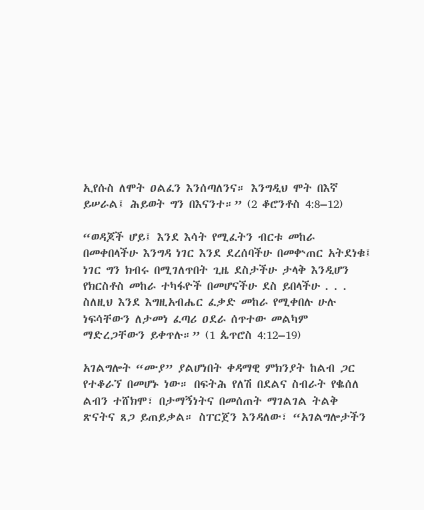ኢየሱስ ለሞት ዐልፈን እንሰጣለንና። እንግዲህ ሞት በእኛ ይሠራል፤ ሕይወት ግን በእናንተ።” (2 ቆሮንቶስ 4:8–12)

“ወዳጆች ሆይ፤ እንደ እሳት የሚፈትን ብርቱ መከራ በመቀበላችሁ እንግዳ ነገር እንደ ደረሰባችሁ በመቍጠር አትደነቁ፤ ነገር ግን ክብሩ በሚገለጥበት ጊዜ ደስታችሁ ታላቅ እንዲሆን የክርስቶስ መከራ ተካፋዮች በመሆናችሁ ደስ ይበላችሁ . . . ስለዚህ እንደ እግዚአብሔር ፈቃድ መከራ የሚቀበሉ ሁሉ ነፍሳቸውን ለታመነ ፈጣሪ ዐደራ ሰጥተው መልካም ማድረጋቸውን ይቀጥሉ።” (1 ጴጥሮስ 4:12–19)

አገልግሎት “ሙያ” ያልሆነበት ቀዳማዊ ምክንያት ከልብ ጋር የተቆራኘ በመሆኑ ነው። በፍትሕ የለሽ በደልና ስብራት የቈሰለ ልብን ተሸክሞ፣ በታማኝነትና በመሰጠት ማገልገል ትልቅ ጽናትና ጸጋ ይጠይቃል። ስፐርጀን እንዳለው፣ “አገልግሎታችን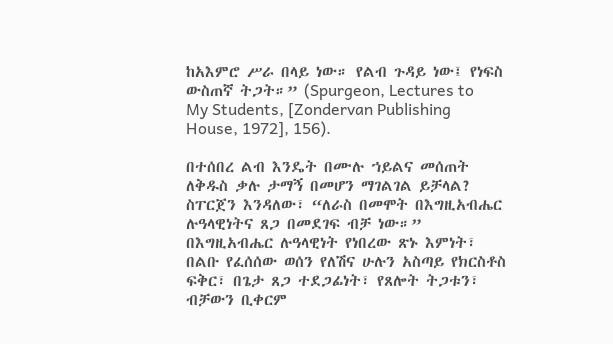ከአእምሮ ሥራ በላይ ነው። የልብ ጉዳይ ነው፤ የነፍስ ውስጠኛ ትጋት።” (Spurgeon, Lectures to My Students, [Zondervan Publishing House, 1972], 156).

በተሰበረ ልብ እንዴት በሙሉ ኀይልና መሰጠት ለቅዱስ ቃሉ ታማኝ በመሆን ማገልገል ይቻላል? ስፐርጀን እንዳለው፣ “ለራስ በመሞት በእግዚአብሔር ሉዓላዊነትና ጸጋ በመደገፍ ብቻ ነው።” በእግዚአብሔር ሉዓላዊነት የነበረው ጽኑ እምነት፣ በልቡ የፈሰሰው ወሰን የለሽና ሁሉን አስጣይ የክርስቶስ ፍቅር፣ በጌታ ጸጋ ተደጋፊነት፣ የጸሎት ትጋቱን፣ ብቻውን ቢቀርም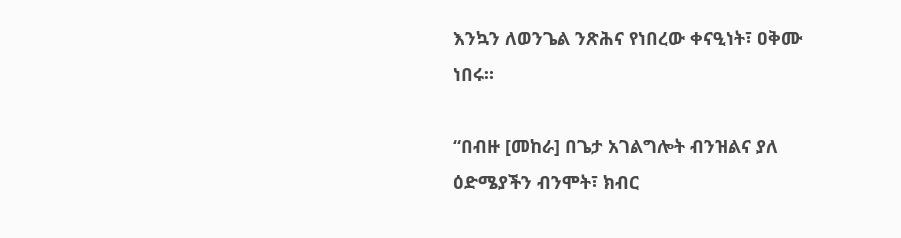እንኳን ለወንጌል ንጽሕና የነበረው ቀናዒነት፣ ዐቅሙ ነበሩ።

“በብዙ [መከራ] በጌታ አገልግሎት ብንዝልና ያለ ዕድሜያችን ብንሞት፣ ክብር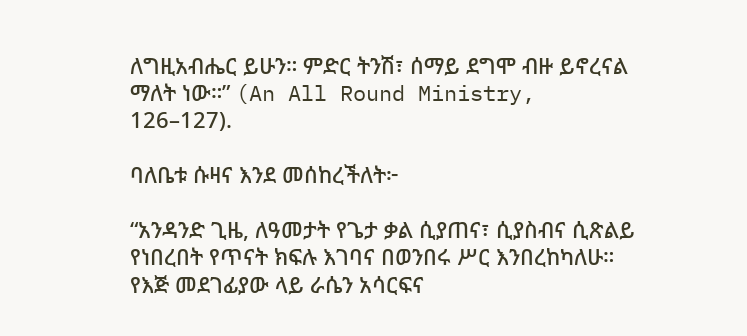ለግዚአብሔር ይሁን። ምድር ትንሽ፣ ሰማይ ደግሞ ብዙ ይኖረናል ማለት ነው።” (An All Round Ministry, 126–127).

ባለቤቱ ሱዛና እንደ መሰከረችለት፦

“አንዳንድ ጊዜ, ለዓመታት የጌታ ቃል ሲያጠና፣ ሲያስብና ሲጽልይ የነበረበት የጥናት ክፍሉ እገባና በወንበሩ ሥር እንበረከካለሁ። የእጅ መደገፊያው ላይ ራሴን አሳርፍና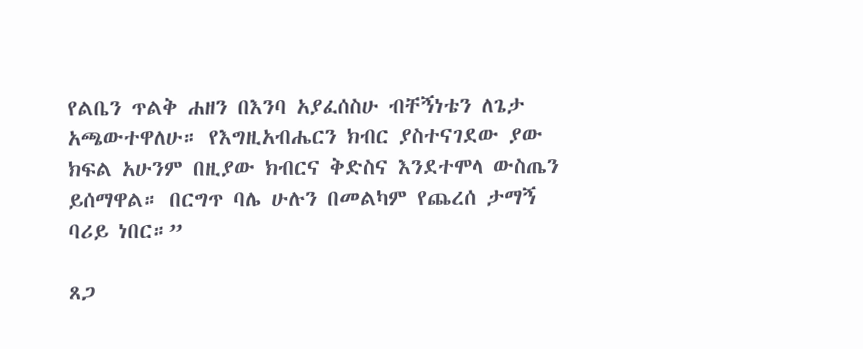የልቤን ጥልቅ ሐዘን በእንባ አያፈሰስሁ ብቸኝነቴን ለጌታ አጫውተዋለሁ። የእግዚአብሔርን ክብር ያስተናገደው ያው ክፍል አሁንም በዚያው ክብርና ቅድስና እንደተሞላ ውስጤን ይሰማዋል። በርግጥ ባሌ ሁሉን በመልካም የጨረሰ ታማኝ ባሪይ ነበር።”

ጸጋ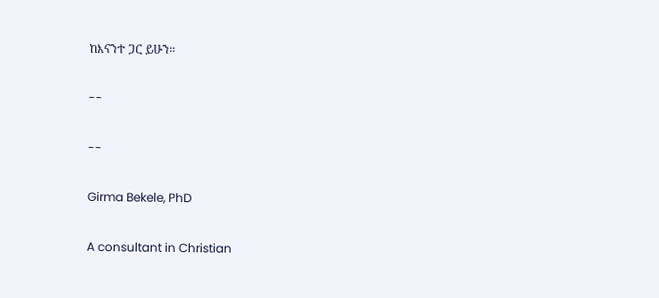ከእናንተ ጋር ይሁን።

--

--

Girma Bekele, PhD

A consultant in Christian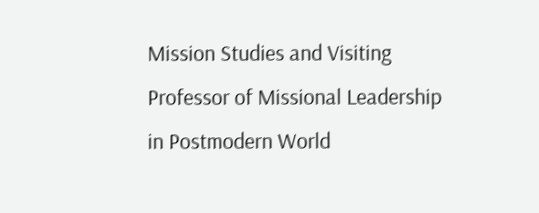Mission Studies and Visiting Professor of Missional Leadership in Postmodern World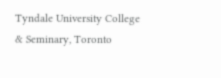Tyndale University College & Seminary, Toronto